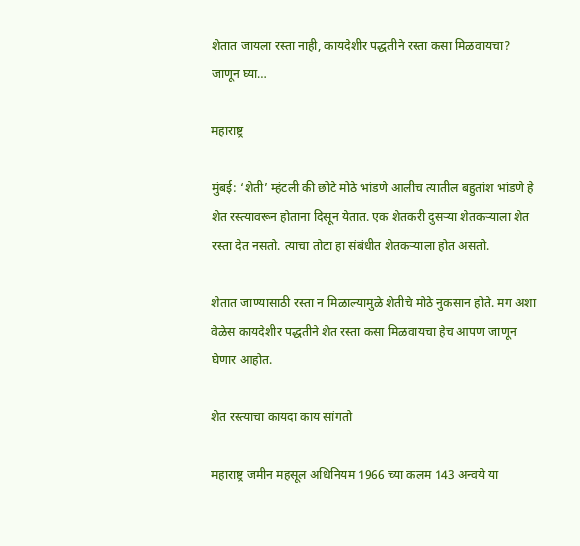शेतात जायला रस्ता नाही, कायदेशीर पद्धतीने रस्ता कसा मिळवायचा? जाणून घ्या…

महाराष्ट्र

मुंबई: ‘शेती’ म्हंटली की छोटे मोठे भांडणे आलीच त्यातील बहुतांश भांडणे हे शेत रस्त्यावरून होताना दिसून येतात. एक शेतकरी दुसऱ्या शेतकऱ्याला शेत रस्ता देत नसतो. त्याचा तोटा हा संबंधीत शेतकऱ्याला होत असतो.

शेतात जाण्यासाठी रस्ता न मिळाल्यामुळे शेतीचे मोठे नुकसान होते. मग अशा वेळेस कायदेशीर पद्धतीने शेत रस्ता कसा मिळवायचा हेच आपण जाणून घेणार आहोत.

शेत रस्त्याचा कायदा काय सांगतो

महाराष्ट्र जमीन महसूल अधिनियम 1966 च्या कलम 143 अन्वये या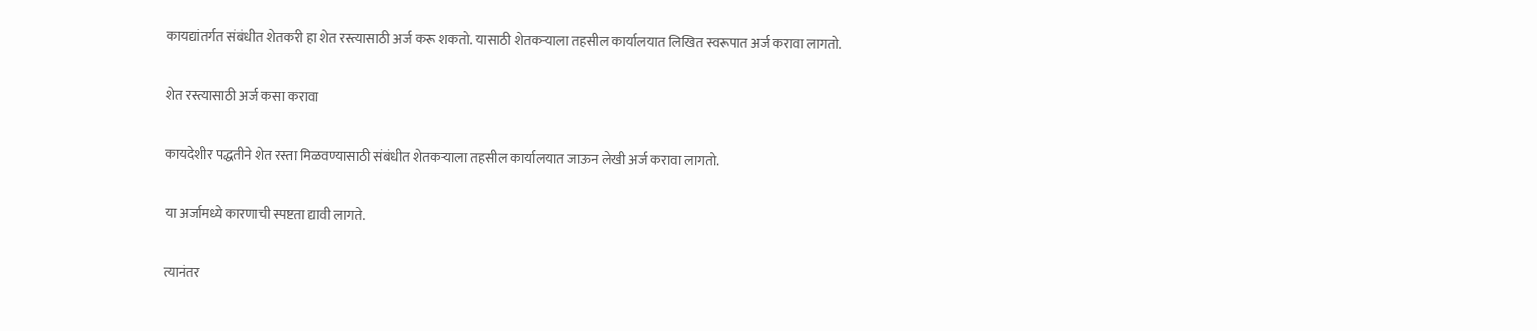कायद्यांतर्गत संबंधीत शेतकरी हा शेत रस्त्यासाठी अर्ज करू शकतो. यासाठी शेतकऱ्याला तहसील कार्यालयात लिखित स्वरूपात अर्ज करावा लागतो.

शेत रस्त्यासाठी अर्ज कसा करावा

कायदेशीर पद्धतीने शेत रस्ता मिळवण्यासाठी संबंधीत शेतकऱ्याला तहसील कार्यालयात जाऊन लेखी अर्ज करावा लागतो.

या अर्जामध्ये कारणाची स्पष्टता द्यावी लागते.

त्यानंतर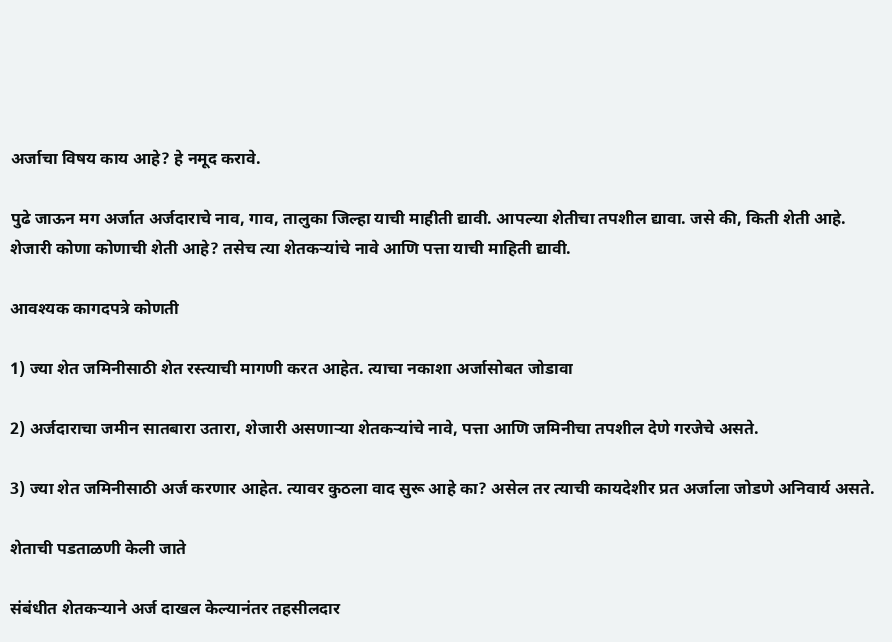अर्जाचा विषय काय आहे? हे नमूद करावे.

पुढे जाऊन मग अर्जात अर्जदाराचे नाव, गाव, तालुका जिल्हा याची माहीती द्यावी. आपल्या शेतीचा तपशील द्यावा. जसे की, किती शेती आहे. शेजारी कोणा कोणाची शेती आहे? तसेच त्या शेतकऱ्यांचे नावे आणि पत्ता याची माहिती द्यावी.

आवश्यक कागदपत्रे कोणती

1) ज्या शेत जमिनीसाठी शेत रस्त्याची मागणी करत आहेत. त्याचा नकाशा अर्जासोबत जोडावा

2) अर्जदाराचा जमीन सातबारा उतारा, शेजारी असणाऱ्या शेतकऱ्यांचे नावे, पत्ता आणि जमिनीचा तपशील देणे गरजेचे असते.

3) ज्या शेत जमिनीसाठी अर्ज करणार आहेत. त्यावर कुठला वाद सुरू आहे का? असेल तर त्याची कायदेशीर प्रत अर्जाला जोडणे अनिवार्य असते.

शेताची पडताळणी केली जाते

संबंधीत शेतकऱ्याने अर्ज दाखल केल्यानंतर तहसीलदार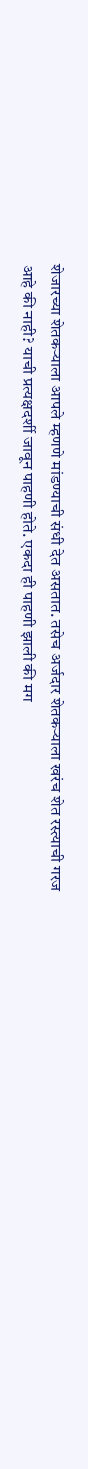शेजारच्या शेतकऱ्याला आपले म्हणणे मांडण्याची संधी देत असतात. तसेच अर्जदार शेतकऱ्याला खरंच शेत रस्त्याची गरज आहे की नाही? याची प्रत्यक्षदर्शी जावून पाहणी होते. एकदा ही पाहणी झाली की मग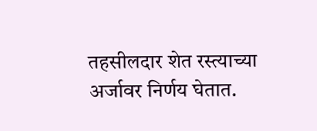तहसीलदार शेत रस्त्याच्या अर्जावर निर्णय घेतात.